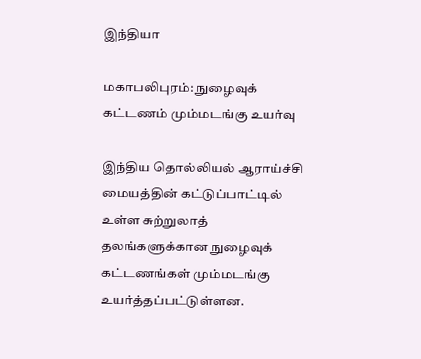இந்தியா

மகாபலிபுரம்: நுழைவுக் கட்டணம் மும்மடங்கு உயர்வு

இந்திய தொல்லியல் ஆராய்ச்சி மையத்தின் கட்டுப்பாட்டில் உள்ள சுற்றுலாத் தலங்களுக்கான நுழைவுக் கட்டணங்கள் மும்மடங்கு உயர்த்தப்பட்டுள்ளன.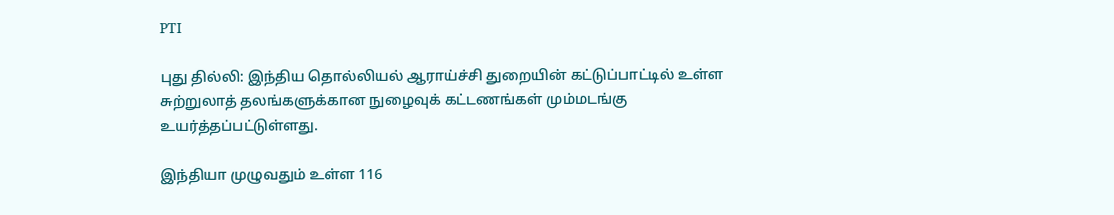PTI

புது தில்லி: இந்திய தொல்லியல் ஆராய்ச்சி துறையின் கட்டுப்பாட்டில் உள்ள சுற்றுலாத் தலங்களுக்கான நுழைவுக் கட்டணங்கள் மும்மடங்கு உயர்த்தப்பட்டுள்ளது.

இந்தியா முழுவதும் உள்ள 116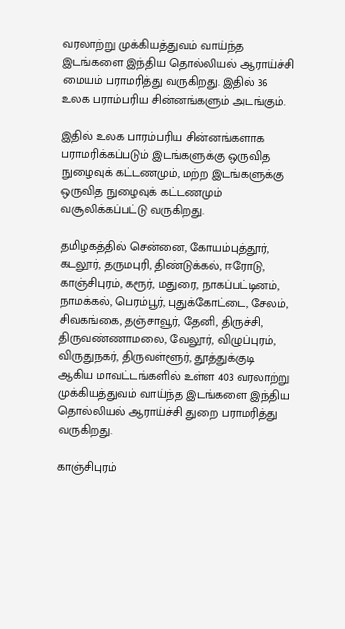வரலாற்று முக்கியத்துவம் வாய்ந்த இடங்களை இந்திய தொல்லியல் ஆராய்ச்சி மையம் பராமரித்து வருகிறது. இதில் 36 உலக பராம்பரிய சின்னங்களும் அடங்கும்.

இதில் உலக பாரம்பரிய சின்னங்களாக பராமரிக்கப்படும் இடங்களுக்கு ஒருவித நுழைவுக் கட்டணமும், மற்ற இடங்களுக்கு ஒருவித நுழைவுக் கட்டணமும் வசூலிக்கப்பட்டு வருகிறது.

தமிழகத்தில் சென்னை, கோயம்புத்தூர், கடலூர், தருமபுரி, திண்டுக்கல், ஈரோடு, காஞ்சிபுரம், கரூர், மதுரை, நாகப்பட்டினம், நாமக்கல், பெரம்பூர், புதுக்கோட்டை, சேலம், சிவகங்கை, தஞ்சாவூர், தேனி, திருச்சி, திருவண்ணாமலை, வேலூர், விழுப்புரம், விருதுநகர், திருவள்ளூர், தூத்துக்குடி ஆகிய மாவட்டங்களில் உள்ள 403 வரலாற்று முக்கியத்துவம் வாய்ந்த இடங்களை இந்திய தொல்லியல் ஆராய்ச்சி துறை பராமரித்து வருகிறது.

காஞ்சிபுரம்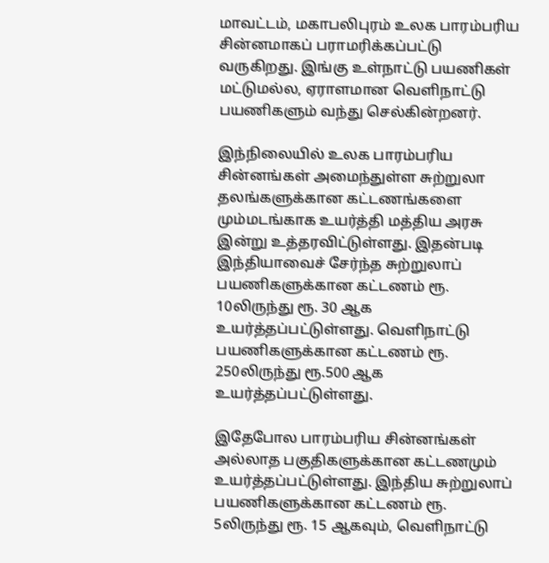மாவட்டம், மகாபலிபுரம் உலக பாரம்பரிய சின்னமாகப் பராமரிக்கப்பட்டு வருகிறது. இங்கு உள்நாட்டு பயணிகள் மட்டுமல்ல, ஏராளமான வெளிநாட்டு பயணிகளும் வந்து செல்கின்றனர்.

இந்நிலையில் உலக பாரம்பரிய சின்னங்கள் அமைந்துள்ள சுற்றுலா தலங்களுக்கான கட்டணங்களை மும்மடங்காக உயர்த்தி மத்திய அரசு இன்று உத்தரவிட்டுள்ளது. இதன்படி இந்தியாவைச் சேர்ந்த சுற்றுலாப் பயணிகளுக்கான கட்டணம் ரூ. 10லிருந்து ரூ. 30 ஆக உயர்த்தப்பட்டுள்ளது. வெளிநாட்டு பயணிகளுக்கான கட்டணம் ரூ. 250லிருந்து ரூ.500 ஆக உயர்த்தப்பட்டுள்ளது.

இதேபோல பாரம்பரிய சின்னங்கள் அல்லாத பகுதிகளுக்கான கட்டணமும் உயர்த்தப்பட்டுள்ளது. இந்திய சுற்றுலாப் பயணிகளுக்கான கட்டணம் ரூ. 5லிருந்து ரூ. 15 ஆகவும், வெளிநாட்டு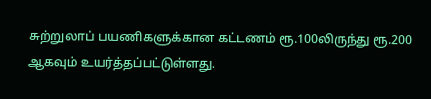சுற்றுலாப் பயணிகளுக்கான கட்டணம் ரூ.100லிருந்து ரூ.200 ஆகவும் உயர்த்தப்பட்டுள்ளது.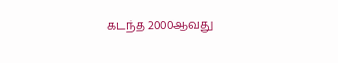கடந்த 2000ஆவது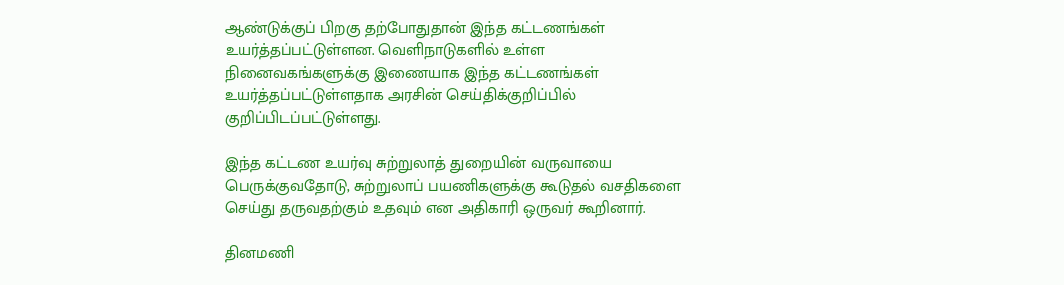ஆண்டுக்குப் பிறகு தற்போதுதான் இந்த கட்டணங்கள் உயர்த்தப்பட்டுள்ளன. வெளிநாடுகளில் உள்ள நினைவகங்களுக்கு இணையாக இந்த கட்டணங்கள் உயர்த்தப்பட்டுள்ளதாக அரசின் செய்திக்குறிப்பில் குறிப்பிடப்பட்டுள்ளது.

இந்த கட்டண உயர்வு சுற்றுலாத் துறையின் வருவாயை பெருக்குவதோடு, சுற்றுலாப் பயணிகளுக்கு கூடுதல் வசதிகளை செய்து தருவதற்கும் உதவும் என அதிகாரி ஒருவர் கூறினார்.

தினமணி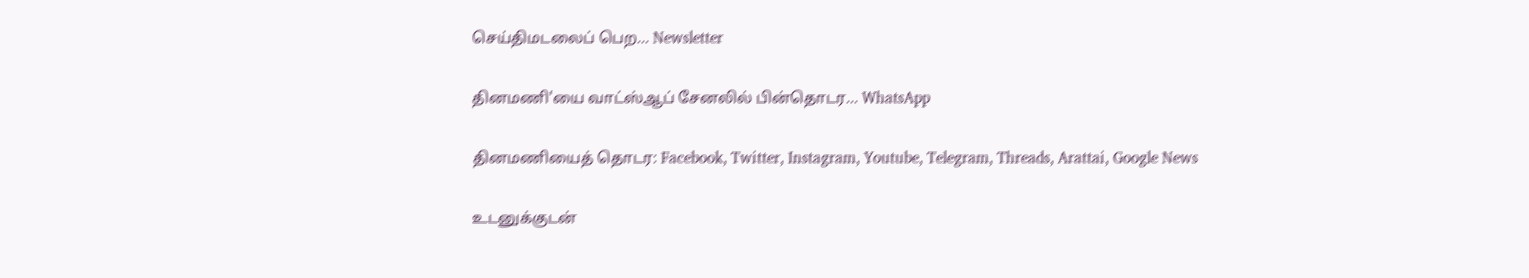செய்திமடலைப் பெற... Newsletter

தினமணி'யை வாட்ஸ்ஆப் சேனலில் பின்தொடர... WhatsApp

தினமணியைத் தொடர: Facebook, Twitter, Instagram, Youtube, Telegram, Threads, Arattai, Google News

உடனுக்குடன்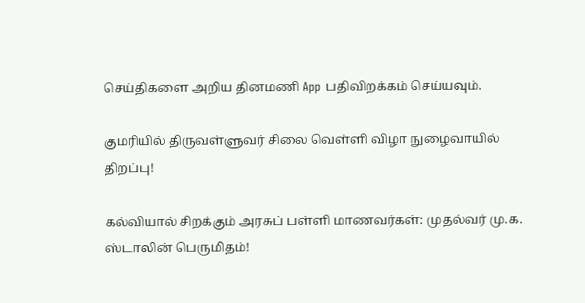செய்திகளை அறிய தினமணி App பதிவிறக்கம் செய்யவும்.

குமரியில் திருவள்ளுவர் சிலை வெள்ளி விழா நுழைவாயில் திறப்பு!

கல்வியால் சிறக்கும் அரசுப் பள்ளி மாணவர்கள்: முதல்வர் மு.க. ஸ்டாலின் பெருமிதம்!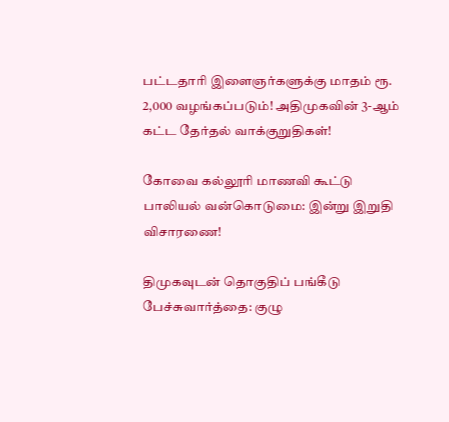பட்டதாரி இளைஞர்களுக்கு மாதம் ரூ. 2,000 வழங்கப்படும்! அதிமுகவின் 3-ஆம் கட்ட தேர்தல் வாக்குறுதிகள்!

கோவை கல்லூரி மாணவி கூட்டு பாலியல் வன்கொடுமை: இன்று இறுதி விசாரணை!

திமுகவுடன் தொகுதிப் பங்கீடு பேச்சுவார்த்தை: குழு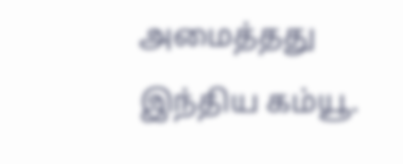அமைத்தது இந்திய கம்யூ.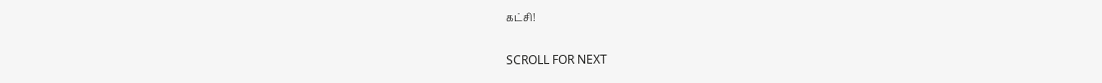கட்சி!

SCROLL FOR NEXT